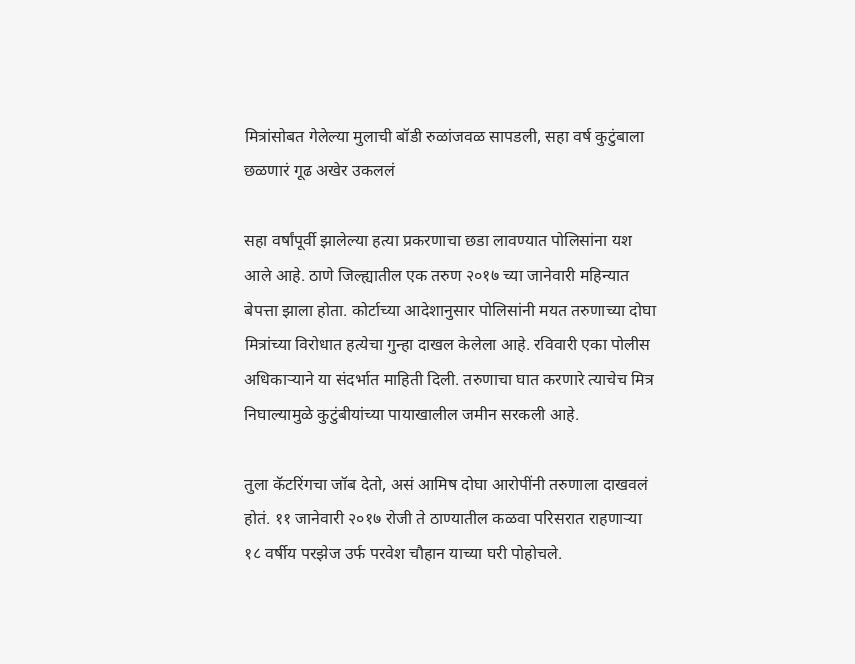मित्रांसोबत गेलेल्या मुलाची बॉडी रुळांजवळ सापडली, सहा वर्ष कुटुंबाला छळणारं गूढ अखेर उकललं

सहा वर्षांपूर्वी झालेल्या हत्या प्रकरणाचा छडा लावण्यात पोलिसांना यश आले आहे. ठाणे जिल्ह्यातील एक तरुण २०१७ च्या जानेवारी महिन्यात बेपत्ता झाला होता. कोर्टाच्या आदेशानुसार पोलिसांनी मयत तरुणाच्या दोघा मित्रांच्या विरोधात हत्येचा गुन्हा दाखल केलेला आहे. रविवारी एका पोलीस अधिकाऱ्याने या संदर्भात माहिती दिली. तरुणाचा घात करणारे त्याचेच मित्र निघाल्यामुळे कुटुंबीयांच्या पायाखालील जमीन सरकली आहे.

तुला कॅटरिंगचा जॉब देतो, असं आमिष दोघा आरोपींनी तरुणाला दाखवलं होतं. ११ जानेवारी २०१७ रोजी ते ठाण्यातील कळवा परिसरात राहणाऱ्या १८ वर्षीय परझेज उर्फ परवेश चौहान याच्या घरी पोहोचले.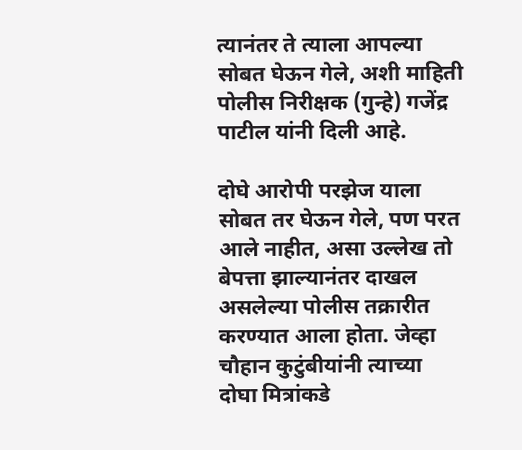त्यानंतर ते त्याला आपल्या सोबत घेऊन गेले, अशी माहिती पोलीस निरीक्षक (गुन्हे) गजेंद्र पाटील यांनी दिली आहे.

दोघे आरोपी परझेज याला सोबत तर घेऊन गेले, पण परत आले नाहीत, असा उल्लेख तो बेपत्ता झाल्यानंतर दाखल असलेल्या पोलीस तक्रारीत करण्यात आला होता. जेव्हा चौहान कुटुंबीयांनी त्याच्या दोघा मित्रांकडे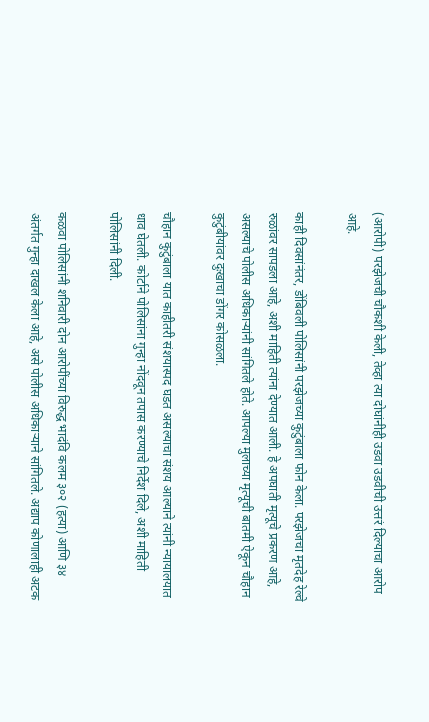(आरोपी) परझेजची चौकशी केली, तेव्हा त्या दोघांनीही उडवा उडवीची उत्तरं दिल्याचा आरोप आहे.

काही दिवसांनंतर, डोंबिवली पोलिसांनी परझेजच्या कुटुंबाला फोन केला. परझेजचा मृतदेह रेल्वे रुळांवर सापडला आहे, अशी माहिती त्यांना देण्यात आली. हे अपघाती मृत्यूचे प्रकरण आहे, असल्याचे पोलीस अधिकाऱ्यांनी सांगितले होते. आपल्या मुलाच्या मृत्यूची बातमी ऐकून चौहान कुटुंबीयांवर दुःखाचा डोंगर कोसळला.

चौहान कुटुंबाला यात काहीतरी संशयास्पद घडत असल्याचा संशय आल्याने त्यांनी न्यायालयात धाव घेतली. कोर्टाने पोलिसांना गुन्हा नोंदवून तपास करण्याचे निर्देश दिले, अशी माहिती पोलिसांनी दिली.

कळवा पोलिसांनी शनिवारी दोन आरोपींच्या विरुद्ध भादंवि कलम ३०२ (हत्या) आणि ३४ अंतर्गत गुन्हा दाखल केला आहे, असे पोलीस अधिकाऱ्याने सांगितले. अद्याप कोणालाही अटक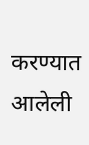करण्यात आलेली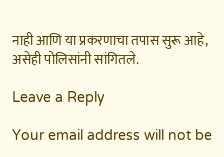नाही आणि या प्रकरणाचा तपास सुरू आहे, असेही पोलिसांनी सांगितले.

Leave a Reply

Your email address will not be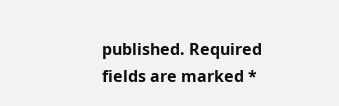published. Required fields are marked *